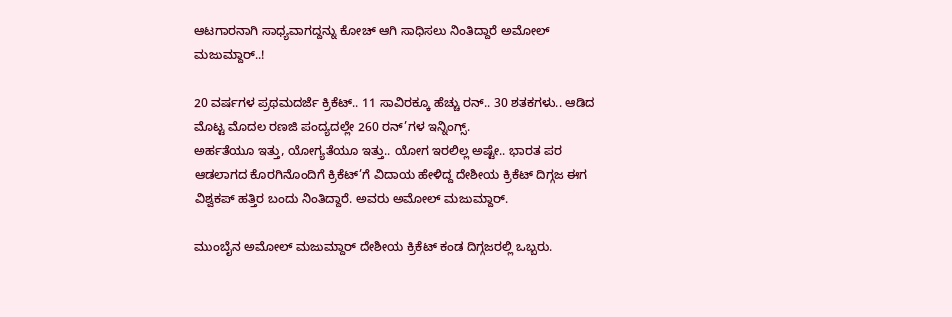ಆಟಗಾರನಾಗಿ ಸಾಧ್ಯವಾಗದ್ದನ್ನು ಕೋಚ್ ಆಗಿ ಸಾಧಿಸಲು ನಿಂತಿದ್ದಾರೆ ಅಮೋಲ್ ಮಜುಮ್ದಾರ್..!

20 ವರ್ಷಗಳ ಪ್ರಥಮದರ್ಜೆ ಕ್ರಿಕೆಟ್.. 11 ಸಾವಿರಕ್ಕೂ ಹೆಚ್ಚು ರನ್.. 30 ಶತಕಗಳು.. ಆಡಿದ ಮೊಟ್ಟ ಮೊದಲ ರಣಜಿ ಪಂದ್ಯದಲ್ಲೇ 260 ರನ್’ಗಳ ಇನ್ನಿಂಗ್ಸ್.
ಅರ್ಹತೆಯೂ ಇತ್ತು, ಯೋಗ್ಯತೆಯೂ ಇತ್ತು.. ಯೋಗ ಇರಲಿಲ್ಲ ಅಷ್ಟೇ.. ಭಾರತ ಪರ ಆಡಲಾಗದ ಕೊರಗಿನೊಂದಿಗೆ ಕ್ರಿಕೆಟ್’ಗೆ ವಿದಾಯ ಹೇಳಿದ್ದ ದೇಶೀಯ ಕ್ರಿಕೆಟ್ ದಿಗ್ಗಜ ಈಗ ವಿಶ್ವಕಪ್ ಹತ್ತಿರ ಬಂದು ನಿಂತಿದ್ದಾರೆ. ಅವರು ಅಮೋಲ್ ಮಜುಮ್ದಾರ್.

ಮುಂಬೈನ ಅಮೋಲ್ ಮಜುಮ್ದಾರ್ ದೇಶೀಯ ಕ್ರಿಕೆಟ್ ಕಂಡ ದಿಗ್ಗಜರಲ್ಲಿ ಒಬ್ಬರು.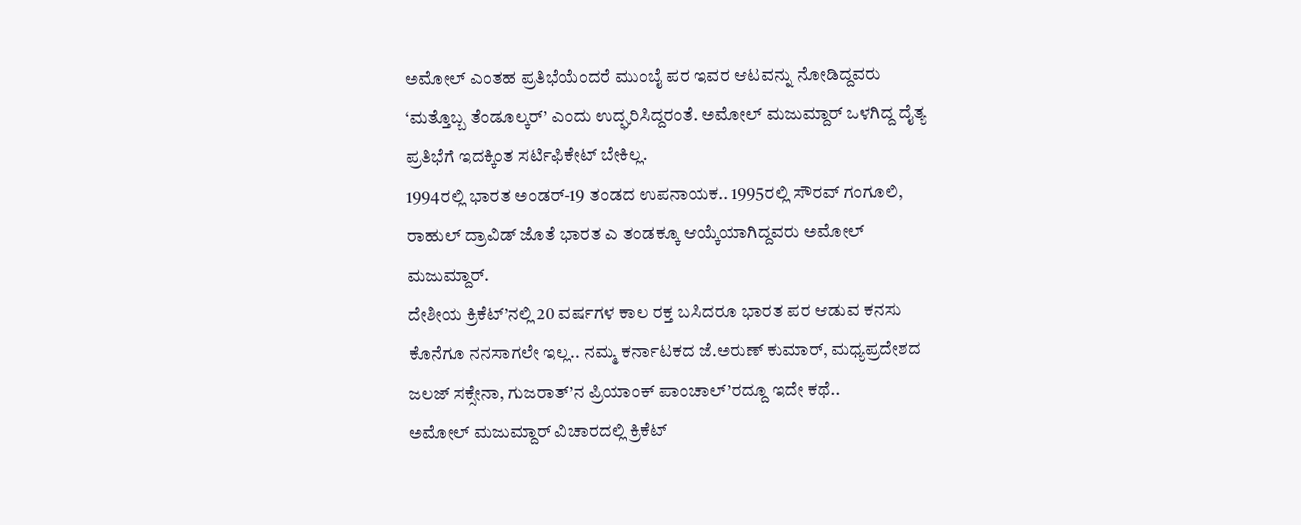ಅಮೋಲ್ ಎಂತಹ ಪ್ರತಿಭೆಯೆಂದರೆ ಮುಂಬೈ ಪರ ಇವರ ಆಟವನ್ನು ನೋಡಿದ್ದವರು ‘ಮತ್ತೊಬ್ಬ ತೆಂಡೂಲ್ಕರ್’ ಎಂದು ಉದ್ಘರಿಸಿದ್ದರಂತೆ. ಅಮೋಲ್ ಮಜುಮ್ದಾರ್ ಒಳಗಿದ್ದ ದೈತ್ಯ ಪ್ರತಿಭೆಗೆ ಇದಕ್ಕಿಂತ ಸರ್ಟಿಫಿಕೇಟ್ ಬೇಕಿಲ್ಲ.
1994ರಲ್ಲಿ ಭಾರತ ಅಂಡರ್-19 ತಂಡದ ಉಪನಾಯಕ.. 1995ರಲ್ಲಿ ಸೌರವ್ ಗಂಗೂಲಿ, ರಾಹುಲ್ ದ್ರಾವಿಡ್ ಜೊತೆ ಭಾರತ ಎ ತಂಡಕ್ಕೂ ಆಯ್ಕೆಯಾಗಿದ್ದವರು ಅಮೋಲ್ ಮಜುಮ್ದಾರ್.
ದೇಶೀಯ ಕ್ರಿಕೆಟ್’ನಲ್ಲಿ 20 ವರ್ಷಗಳ ಕಾಲ ರಕ್ತ ಬಸಿದರೂ ಭಾರತ ಪರ ಆಡುವ ಕನಸು ಕೊನೆಗೂ ನನಸಾಗಲೇ ಇಲ್ಲ.. ನಮ್ಮ ಕರ್ನಾಟಕದ ಜೆ.ಅರುಣ್ ಕುಮಾರ್, ಮಧ್ಯಪ್ರದೇಶದ ಜಲಜ್ ಸಕ್ಸೇನಾ, ಗುಜರಾತ್’ನ ಪ್ರಿಯಾಂಕ್ ಪಾಂಚಾಲ್’ರದ್ದೂ ಇದೇ ಕಥೆ..
ಅಮೋಲ್ ಮಜುಮ್ದಾರ್ ವಿಚಾರದಲ್ಲಿ ಕ್ರಿಕೆಟ್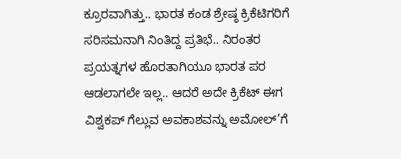ಕ್ರೂರವಾಗಿತ್ತು.. ಭಾರತ ಕಂಡ ಶ್ರೇಷ್ಠ ಕ್ರಿಕೆಟಿಗರಿಗೆ ಸರಿಸಮನಾಗಿ ನಿಂತಿದ್ದ ಪ್ರತಿಭೆ.. ನಿರಂತರ ಪ್ರಯತ್ನಗಳ ಹೊರತಾಗಿಯೂ ಭಾರತ ಪರ ಆಡಲಾಗಲೇ ಇಲ್ಲ.. ಆದರೆ ಅದೇ ಕ್ರಿಕೆಟ್ ಈಗ ವಿಶ್ವಕಪ್ ಗೆಲ್ಲುವ ಅವಕಾಶವನ್ನು ಅಮೋಲ್’ಗೆ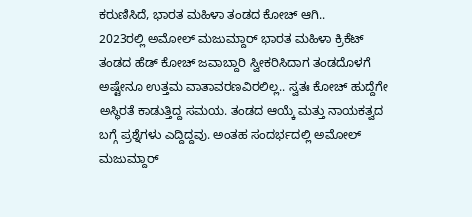ಕರುಣಿಸಿದೆ, ಭಾರತ ಮಹಿಳಾ ತಂಡದ ಕೋಚ್ ಆಗಿ..
2023ರಲ್ಲಿ ಅಮೋಲ್ ಮಜುಮ್ದಾರ್ ಭಾರತ ಮಹಿಳಾ ಕ್ರಿಕೆಟ್ ತಂಡದ ಹೆಡ್ ಕೋಚ್ ಜವಾಬ್ದಾರಿ ಸ್ವೀಕರಿಸಿದಾಗ ತಂಡದೊಳಗೆ ಅಷ್ಟೇನೂ ಉತ್ತಮ ವಾತಾವರಣವಿರಲಿಲ್ಲ.. ಸ್ವತಃ ಕೋಚ್ ಹುದ್ದೆಗೇ ಅಸ್ಥಿರತೆ ಕಾಡುತ್ತಿದ್ದ ಸಮಯ. ತಂಡದ ಆಯ್ಕೆ ಮತ್ತು ನಾಯಕತ್ವದ ಬಗ್ಗೆ ಪ್ರಶ್ನೆಗಳು ಎದ್ದಿದ್ದವು. ಅಂತಹ ಸಂದರ್ಭದಲ್ಲಿ ಅಮೋಲ್ ಮಜುಮ್ದಾರ್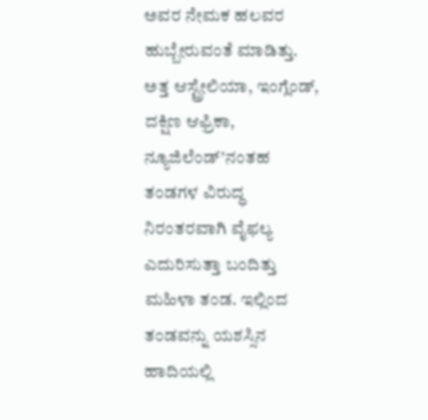ಅವರ ನೇಮಕ ಹಲವರ ಹುಬ್ಬೇರುವಂತೆ ಮಾಡಿತ್ತು.
ಅತ್ತ ಆಸ್ಟ್ರೇಲಿಯಾ, ಇಂಗ್ಲೆಂಡ್, ದಕ್ಷಿಣ ಆಫ್ರಿಕಾ, ನ್ಯೂಜಿಲೆಂಡ್’ನಂತಹ ತಂಡಗಳ ವಿರುದ್ಧ ನಿರಂತರವಾಗಿ ವೈಫಲ್ಯ ಎದುರಿಸುತ್ತಾ ಬಂದಿತ್ತು ಮಹಿಳಾ ತಂಡ. ಇಲ್ಲಿಂದ ತಂಡವನ್ನು ಯಶಸ್ಸಿನ ಹಾದಿಯಲ್ಲಿ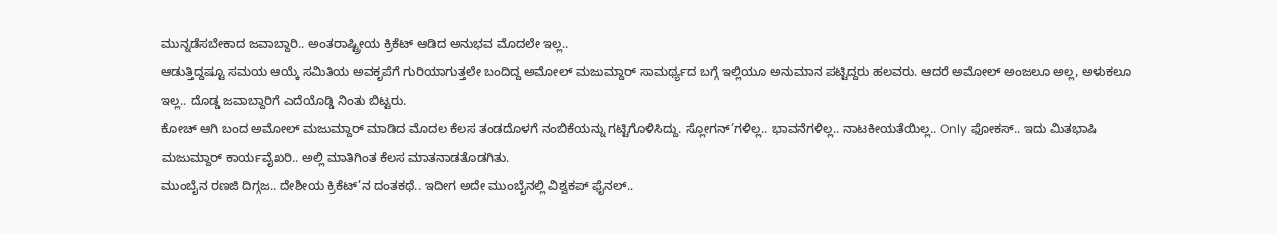ಮುನ್ನಡೆಸಬೇಕಾದ ಜವಾಬ್ದಾರಿ.. ಅಂತರಾಷ್ಟ್ರೀಯ ಕ್ರಿಕೆಟ್ ಆಡಿದ ಅನುಭವ ಮೊದಲೇ ಇಲ್ಲ..
ಆಡುತ್ತಿದ್ದಷ್ಟೂ ಸಮಯ ಆಯ್ಕೆ ಸಮಿತಿಯ ಅವಕೃಪೆಗೆ ಗುರಿಯಾಗುತ್ತಲೇ ಬಂದಿದ್ದ ಅಮೋಲ್ ಮಜುಮ್ದಾರ್ ಸಾಮರ್ಥ್ಯದ ಬಗ್ಗೆ ಇಲ್ಲಿಯೂ ಅನುಮಾನ ಪಟ್ಟಿದ್ದರು ಹಲವರು. ಆದರೆ ಅಮೋಲ್ ಅಂಜಲೂ ಅಲ್ಲ, ಅಳುಕಲೂ ಇಲ್ಲ.. ದೊಡ್ಡ ಜವಾಬ್ದಾರಿಗೆ ಎದೆಯೊಡ್ಡಿ ನಿಂತು ಬಿಟ್ಟರು.
ಕೋಚ್ ಆಗಿ ಬಂದ ಅಮೋಲ್ ಮಜುಮ್ದಾರ್ ಮಾಡಿದ ಮೊದಲ ಕೆಲಸ ತಂಡದೊಳಗೆ ನಂಬಿಕೆಯನ್ನು ಗಟ್ಟಿಗೊಳಿಸಿದ್ದು. ಸ್ಲೋಗನ್’ಗಳಿಲ್ಲ.. ಭಾವನೆಗಳಿಲ್ಲ.. ನಾಟಕೀಯತೆಯಿಲ್ಲ.. Only ಫೋಕಸ್.. ಇದು ಮಿತಭಾಷಿ ಮಜುಮ್ದಾರ್ ಕಾರ್ಯವೈಖರಿ.. ಅಲ್ಲಿ ಮಾತಿಗಿಂತ ಕೆಲಸ ಮಾತನಾಡತೊಡಗಿತು.
ಮುಂಬೈನ ರಣಜಿ ದಿಗ್ಗಜ.. ದೇಶೀಯ ಕ್ರಿಕೆಟ್’ನ ದಂತಕಥೆ.. ಇದೀಗ ಅದೇ ಮುಂಬೈನಲ್ಲಿ ವಿಶ್ವಕಪ್ ಫೈನಲ್..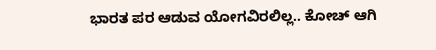ಭಾರತ ಪರ ಆಡುವ ಯೋಗವಿರಲಿಲ್ಲ.. ಕೋಚ್ ಆಗಿ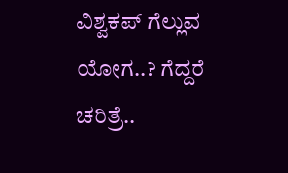ವಿಶ್ವಕಪ್ ಗೆಲ್ಲುವ ಯೋಗ..? ಗೆದ್ದರೆ ಚರಿತ್ರೆ..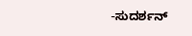-ಸುದರ್ಶನ್